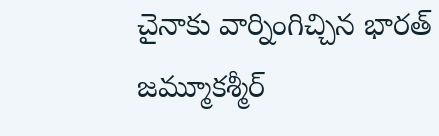చైనాకు వార్నింగిచ్చిన భారత్
జమ్మూకశ్మీర్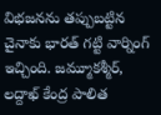విభజనను తప్పుబట్టిన చైనాకు భారత్ గట్టి వార్నింగ్ ఇచ్చింది. జమ్మూకశ్మీర్, లద్దాఖ్ కేంద్ర పాలిత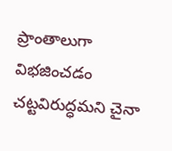ప్రాంతాలుగా విభజించడం చట్టవిరుద్ధమని చైనా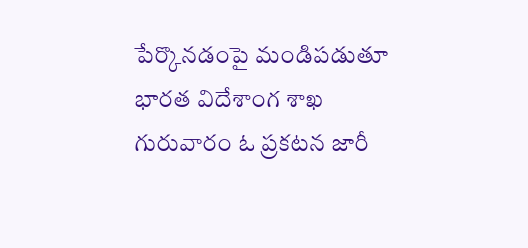పేర్కొనడంపై మండిపడుతూ భారత విదేశాంగ శాఖ గురువారం ఓ ప్రకటన జారీ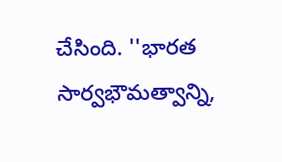చేసింది. ''భారత సార్వభౌమత్వాన్ని,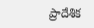ప్రాదేశిక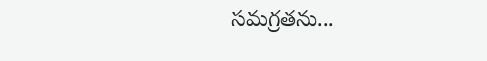సమగ్రతను...